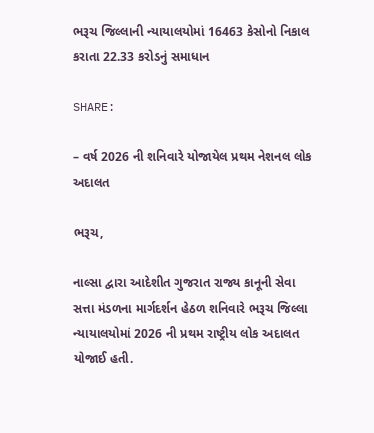ભરૂચ જિલ્લાની ન્યાયાલયોમાં 16463 કેસોનો નિકાલ કરાતા 22.33 કરોડનું સમાધાન

SHARE:

– વર્ષ 2026 ની શનિવારે યોજાયેલ પ્રથમ નેશનલ લોક અદાલત

ભરૂચ,

નાલ્સા દ્વારા આદેશીત ગુજરાત રાજ્ય કાનૂની સેવા સત્તા મંડળના માર્ગદર્શન હેઠળ શનિવારે ભરૂચ જિલ્લા ન્યાયાલયોમાં 2026 ની પ્રથમ રાષ્ટ્રીય લોક અદાલત યોજાઈ હતી.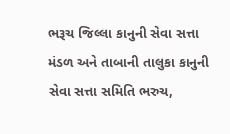ભરૂચ જિલ્લા કાનુની સેવા સત્તા મંડળ અને તાબાની તાલુકા કાનુની સેવા સત્તા સમિતિ ભરુચ,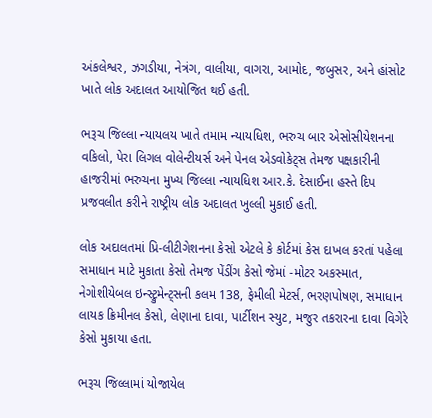અંકલેશ્વર, ઝગડીયા, નેત્રંગ, વાલીયા, વાગરા, આમોદ, જબુસર, અને હાંસોટ ખાતે લોક અદાલત આયોજિત થઈ હતી.

ભરૂચ જિલ્લા ન્યાયલય ખાતે તમામ ન્યાયધિશ, ભરુચ બાર એસોસીયેશનના વકિલો, પેરા લિગલ વોલેન્ટીયર્સ અને પેનલ એડવોકેટ્સ તેમજ પક્ષકારીની હાજરીમાં ભરુચના મુખ્ય જિલ્લા ન્યાયધિશ આર.કે. દેસાઈના હસ્તે દિપ પ્રજવલીત કરીને રાષ્ટ્રીય લોક અદાલત ખુલ્લી મુકાઈ હતી.

લોક અદાલતમાં પ્રિ-લીટીગેશનના કેસો એટલે કે કોર્ટમાં કેસ દાખલ કરતાં પહેલા સમાધાન માટે મુકાતા કેસો તેમજ પેંડીંગ કેસો જેમાં -મોટર અકસ્માત, નેગોશીયેબલ ઇન્સ્ટ્રુમેન્ટ્સની કલમ 138, ફેમીલી મેટર્સ, ભરણપોષણ, સમાધાન લાયક ક્રિમીનલ કેસો, લેણાના દાવા, પાર્ટીશન સ્યુટ, મજુર તકરારના દાવા વિગેરે કેસો મુકાયા હતા.

ભરૂચ જિલ્લામાં યોજાયેલ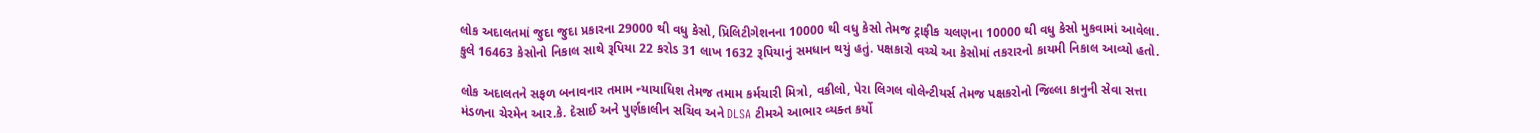લોક અદાલતમાં જુદા જુદા પ્રકારના 29000 થી વધુ કેસો, પ્રિલિટીગેશનના 10000 થી વધુ કેસો તેમજ ટ્રાફીક ચલણના 10000 થી વધુ કેસો મુકવામાં આવેલા. કુલે 16463 કેસોનો નિકાલ સાથે રૂપિયા 22 કરોડ 31 લાખ 1632 રૂપિયાનું સમધાન થયું હતું. પક્ષકારો વચ્ચે આ કેસોમાં તકરારનો કાયમી નિકાલ આવ્યો હતો.

લોક અદાલતને સફળ બનાવનાર તમામ ન્યાયાધિશ તેમજ તમામ કર્મચારી મિત્રો, વકીલો, પેરા લિગલ વોલેન્ટીયર્સ તેમજ પક્ષકરોનો જિલ્લા કાનુની સેવા સત્તા મંડળના ચેરમેન આર.કે. દેસાઈ અને પુર્ણકાલીન સચિવ અને DLSA ટીમએ આભાર વ્યક્ત કર્યો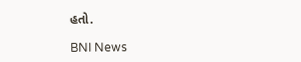હતો.

BNI News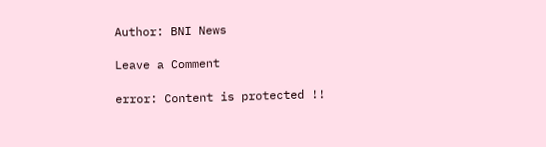Author: BNI News

Leave a Comment

error: Content is protected !!